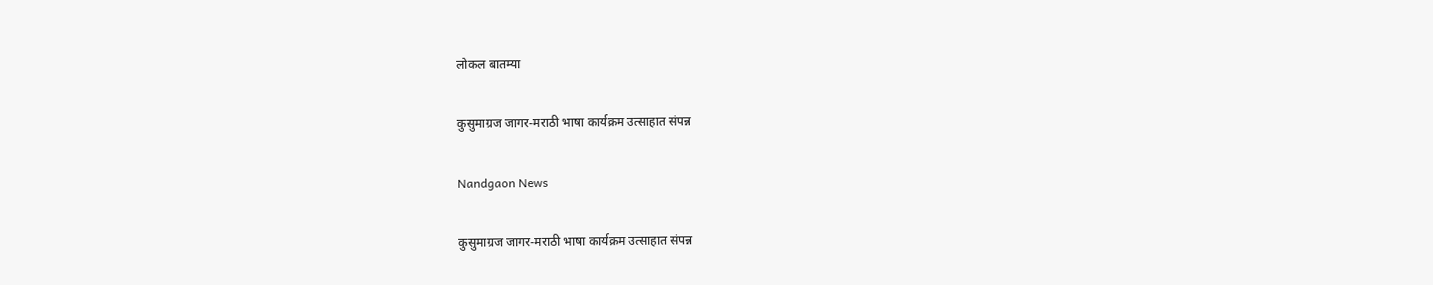लोकल बातम्या

कुसुमाग्रज जागर-मराठी भाषा कार्यक्रम उत्साहात संपन्न

Nandgaon News

कुसुमाग्रज जागर-मराठी भाषा कार्यक्रम उत्साहात संपन्न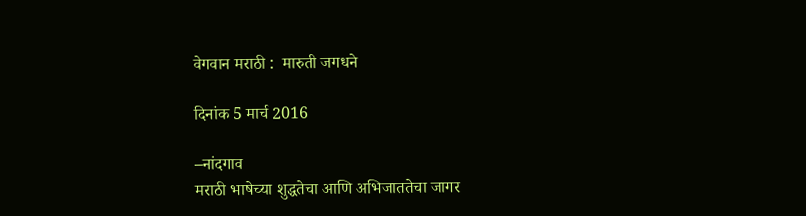वेगवान मराठी :  मारुती जगधने

दिनांक 5 मार्च 2016

–नांदगाव
मराठी भाषेच्या शुद्धतेचा आणि अभिजाततेचा जागर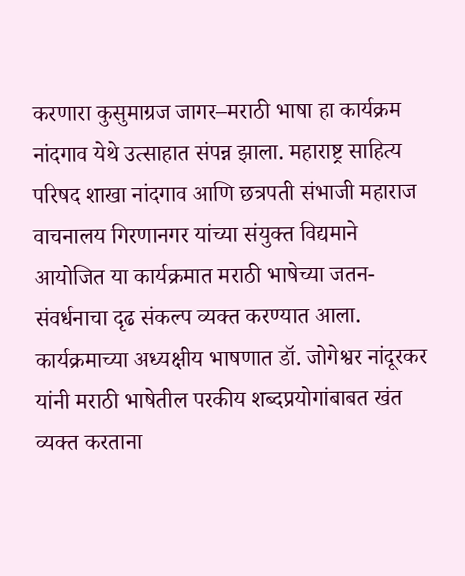करणारा कुसुमाग्रज जागर–मराठी भाषा हा कार्यक्रम नांदगाव येथे उत्साहात संपन्न झाला. महाराष्ट्र साहित्य परिषद शाखा नांदगाव आणि छत्रपती संभाजी महाराज वाचनालय गिरणानगर यांच्या संयुक्त विद्यमाने आयोजित या कार्यक्रमात मराठी भाषेच्या जतन-संवर्धनाचा दृढ संकल्प व्यक्त करण्यात आला.
कार्यक्रमाच्या अध्यक्षीय भाषणात डॉ. जोगेश्वर नांदूरकर यांनी मराठी भाषेतील परकीय शब्दप्रयोगांबाबत खंत व्यक्त करताना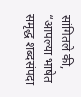सांगितले की, “आपल्या भाषेत समृद्ध शब्दसंपदा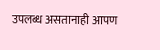उपलब्ध असतानाही आपण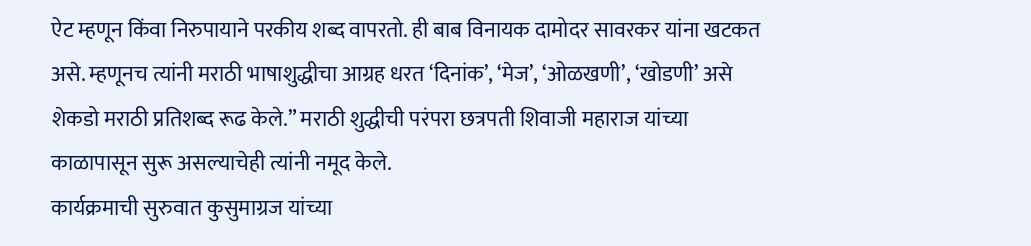ऐट म्हणून किंवा निरुपायाने परकीय शब्द वापरतो. ही बाब विनायक दामोदर सावरकर यांना खटकत असे. म्हणूनच त्यांनी मराठी भाषाशुद्धीचा आग्रह धरत ‘दिनांक’, ‘मेज’, ‘ओळखणी’, ‘खोडणी’ असे शेकडो मराठी प्रतिशब्द रूढ केले.” मराठी शुद्धीची परंपरा छत्रपती शिवाजी महाराज यांच्या काळापासून सुरू असल्याचेही त्यांनी नमूद केले.
कार्यक्रमाची सुरुवात कुसुमाग्रज यांच्या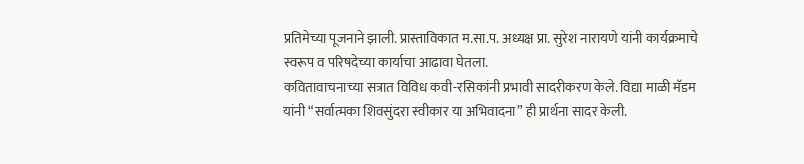प्रतिमेच्या पूजनाने झाली. प्रास्ताविकात म.सा.प. अध्यक्ष प्रा. सुरेश नारायणे यांनी कार्यक्रमाचे स्वरूप व परिषदेच्या कार्याचा आढावा घेतला.
कवितावाचनाच्या सत्रात विविध कवी-रसिकांनी प्रभावी सादरीकरण केले. विद्या माळी मॅडम यांनी “सर्वात्मका शिवसुंदरा स्वीकार या अभिवादना” ही प्रार्थना सादर केली.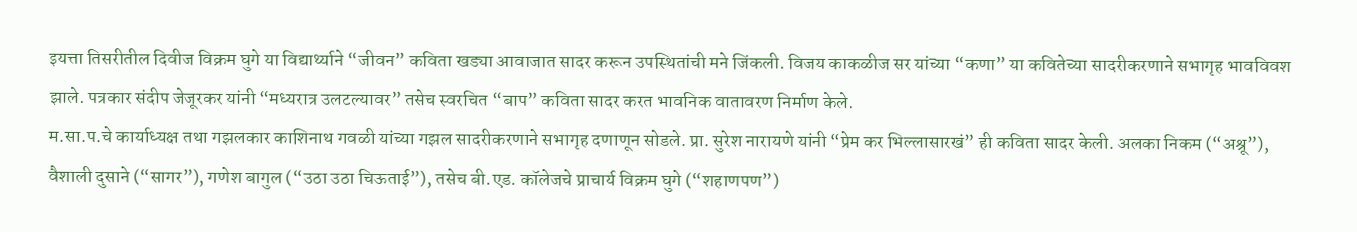इयत्ता तिसरीतील दिवीज विक्रम घुगे या विद्यार्थ्याने “जीवन” कविता खड्या आवाजात सादर करून उपस्थितांची मने जिंकली. विजय काकळीज सर यांच्या “कणा” या कवितेच्या सादरीकरणाने सभागृह भावविवश झाले. पत्रकार संदीप जेजूरकर यांनी “मध्यरात्र उलटल्यावर” तसेच स्वरचित “बाप” कविता सादर करत भावनिक वातावरण निर्माण केले.
म.सा.प.चे कार्याध्यक्ष तथा गझलकार काशिनाथ गवळी यांच्या गझल सादरीकरणाने सभागृह दणाणून सोडले. प्रा. सुरेश नारायणे यांनी “प्रेम कर भिल्लासारखं” ही कविता सादर केली. अलका निकम (“अश्रू”), वैशाली दुसाने (“सागर”), गणेश बागुल (“उठा उठा चिऊताई”), तसेच बी.एड. कॉलेजचे प्राचार्य विक्रम घुगे (“शहाणपण”)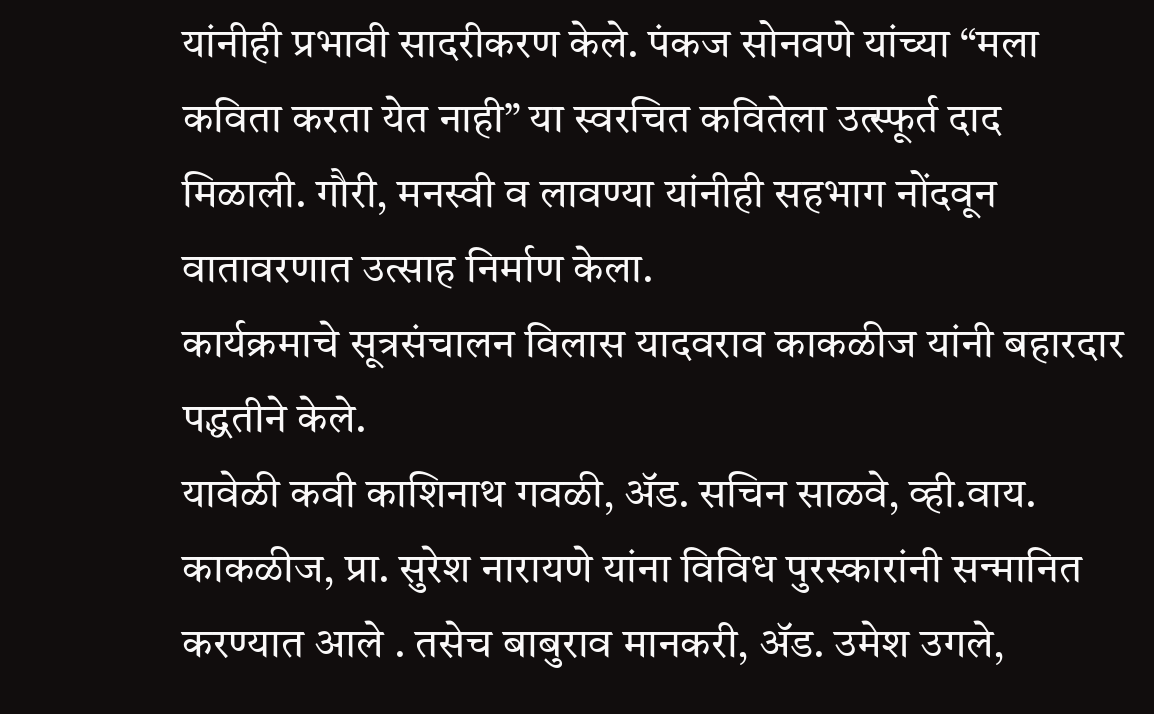यांनीही प्रभावी सादरीकरण केले. पंकज सोनवणे यांच्या “मला कविता करता येत नाही” या स्वरचित कवितेला उत्स्फूर्त दाद मिळाली. गौरी, मनस्वी व लावण्या यांनीही सहभाग नोंदवून वातावरणात उत्साह निर्माण केला.
कार्यक्रमाचे सूत्रसंचालन विलास यादवराव काकळीज यांनी बहारदार पद्धतीने केले.
यावेळी कवी काशिनाथ गवळी, ॲड. सचिन साळवे, व्ही.वाय. काकळीज, प्रा. सुरेश नारायणे यांना विविध पुरस्कारांनी सन्मानित करण्यात आले . तसेच बाबुराव मानकरी, ॲड. उमेश उगले,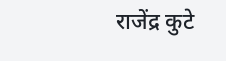राजेंद्र कुटे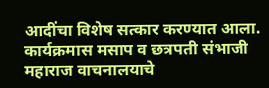आदींचा विशेष सत्कार करण्यात आला.
कार्यक्रमास मसाप व छत्रपती संभाजी महाराज वाचनालयाचे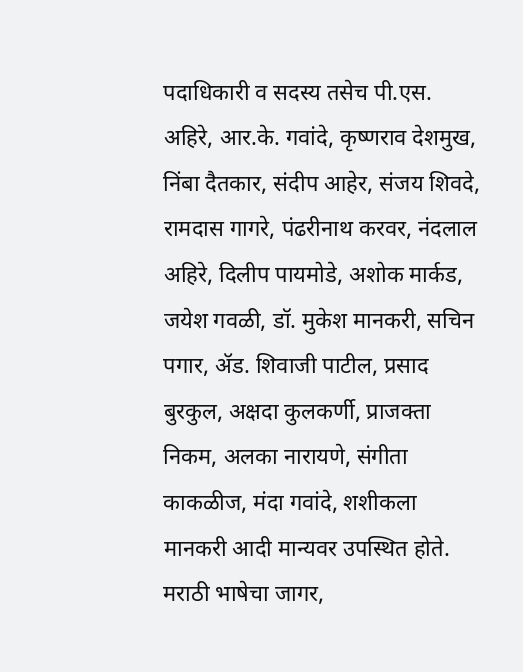पदाधिकारी व सदस्य तसेच पी.एस. अहिरे, आर.के. गवांदे, कृष्णराव देशमुख, निंबा दैतकार, संदीप आहेर, संजय शिवदे, रामदास गागरे, पंढरीनाथ करवर, नंदलाल अहिरे, दिलीप पायमोडे, अशोक मार्कड, जयेश गवळी, डॉ. मुकेश मानकरी, सचिन पगार, ॲड. शिवाजी पाटील, प्रसाद बुरकुल, अक्षदा कुलकर्णी, प्राजक्ता निकम, अलका नारायणे, संगीता काकळीज, मंदा गवांदे, शशीकला मानकरी आदी मान्यवर उपस्थित होते.
मराठी भाषेचा जागर,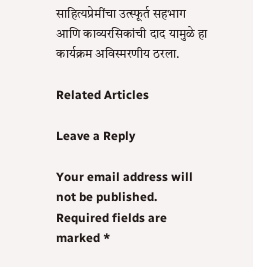साहित्यप्रेमींचा उत्स्फूर्त सहभाग आणि काव्यरसिकांची दाद यामुळे हा कार्यक्रम अविस्मरणीय ठरला.

Related Articles

Leave a Reply

Your email address will not be published. Required fields are marked *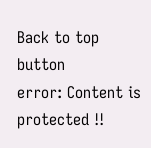Back to top button
error: Content is protected !!